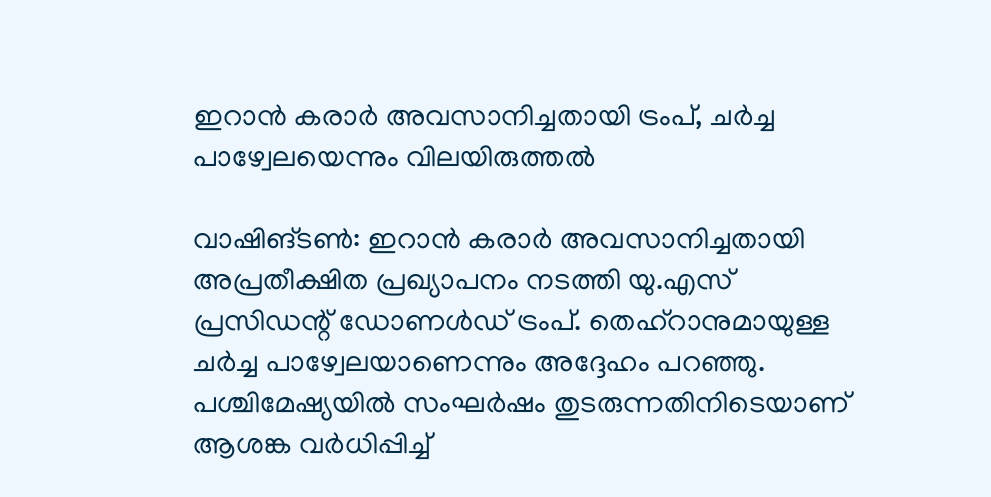ഇറാൻ കരാർ അവസാനിച്ചതായി ട്രംപ്, ചർച്ച പാഴ്വേലയെന്നും വിലയിരുത്തല്‍

വാഷിങ്ടൺ: ഇറാൻ കരാർ അവസാനിച്ചതായി അപ്രതീക്ഷിത പ്രഖ്യാപനം നടത്തി യു.എസ് പ്രസിഡന്റ് ഡോണൾഡ് ട്രംപ്. തെഹ്റാനുമായുള്ള ചർച്ച പാഴ്വേലയാണെന്നും അദ്ദേഹം പറഞ്ഞു. പശ്ചിമേഷ്യയിൽ സംഘർഷം തുടരുന്നതിനിടെയാണ് ആശങ്ക വർധിപ്പിച്ച്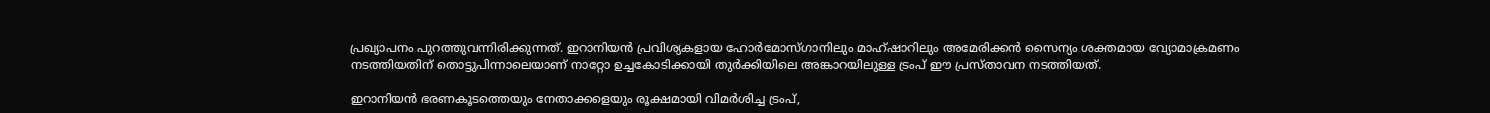പ്രഖ്യാപനം പുറത്തുവന്നിരിക്കുന്നത്. ഇറാനിയൻ പ്രവിശ്യകളായ ഹോർമോസ്ഗാനിലും മാഹ്ഷാറിലും അമേരിക്കൻ സൈന്യം ശക്തമായ വ്യോമാക്രമണം നടത്തിയതിന് തൊട്ടുപിന്നാലെയാണ് നാറ്റോ ഉച്ചകോടിക്കായി തുർക്കിയിലെ അങ്കാറയിലുള്ള ട്രംപ് ഈ പ്രസ്താവന നടത്തിയത്.

ഇറാനിയൻ ഭരണകൂടത്തെയും നേതാക്കളെയും രൂക്ഷമായി വിമർശിച്ച ട്രംപ്,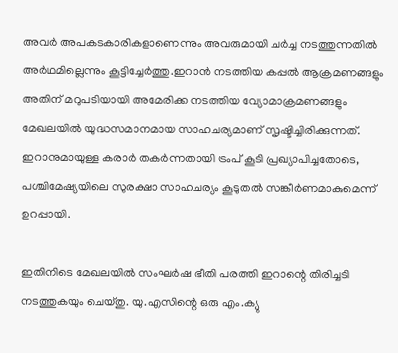അവർ അപകടകാരികളാണെന്നും അവരുമായി ചർച്ച നടത്തുന്നതിൽ അർഥമില്ലെന്നും കൂട്ടിച്ചേർത്തു.ഇറാൻ നടത്തിയ കപ്പൽ ആക്രമണങ്ങളും അതിന് മറുപടിയായി അമേരിക്ക നടത്തിയ വ്യോമാക്രമണങ്ങളും മേഖലയിൽ യുദ്ധസമാനമായ സാഹചര്യമാണ് സൃഷ്ടിച്ചിരിക്കുന്നത്. ഇറാനുമായുള്ള കരാർ തകർന്നതായി ട്രംപ് കൂടി പ്രഖ്യാപിച്ചതോടെ, പശ്ചിമേഷ്യയിലെ സുരക്ഷാ സാഹചര്യം കൂടുതൽ സങ്കീർണമാകുമെന്ന് ഉറപ്പായി.

ഇതിനിടെ മേഖലയിൽ സംഘർഷ ഭീതി പരത്തി ഇറാന്റെ തിരിച്ചടി നടത്തുകയും ചെയ്തു. യു.എസിന്റെ ഒരു എം.ക്യു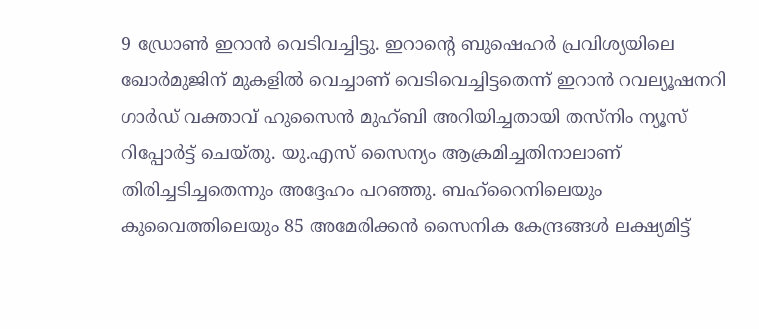9 ഡ്രോൺ ഇറാൻ വെടിവച്ചിട്ടു. ഇറാന്റെ ബുഷെഹർ പ്രവിശ്യയിലെ ഖോർമുജിന് മുകളിൽ വെച്ചാണ് വെടിവെച്ചിട്ടതെന്ന് ഇറാൻ റവല്യൂഷനറി ഗാർഡ് വക്താവ് ഹുസൈൻ മുഹ്ബി അറിയിച്ചതായി തസ്നിം ന്യൂസ് റിപ്പോർട്ട് ചെയ്തു. യു.എസ് സൈന്യം ആക്രമിച്ചതിനാലാണ് തിരിച്ചടിച്ചതെന്നും അദ്ദേഹം പറഞ്ഞു. ബഹ്‌റൈനിലെയും കുവൈത്തിലെയും 85 അമേരിക്കൻ സൈനിക കേന്ദ്രങ്ങൾ ലക്ഷ്യമിട്ട്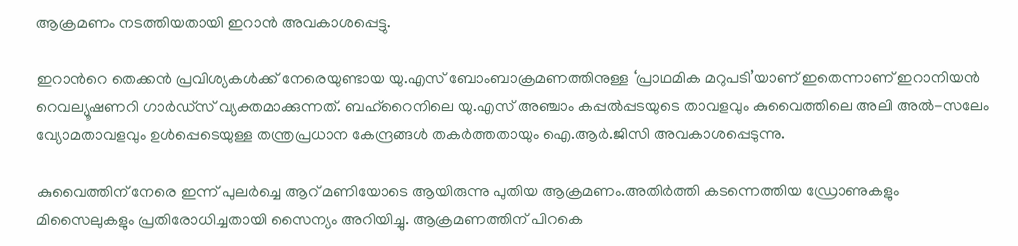ആക്രമണം നടത്തിയതായി ഇറാൻ അവകാശപ്പെട്ടു.

ഇറാൻറെ തെക്കൻ പ്രവിശ്യകൾക്ക് നേരെയുണ്ടായ യു.എസ് ബോംബാക്രമണത്തിനുള്ള ‘പ്രാഥമിക മറുപടി’യാണ് ഇതെന്നാണ് ഇറാനിയൻ റെവല്യൂഷണറി ഗാർഡ്സ് വ്യക്തമാക്കുന്നത്. ബഹ്‌റൈനിലെ യു.എസ് അഞ്ചാം കപ്പൽപ്പടയുടെ താവളവും കുവൈത്തിലെ അലി അൽ-സലേം വ്യോമതാവളവും ഉൾപ്പെടെയുള്ള തന്ത്രപ്രധാന കേന്ദ്രങ്ങൾ തകർത്തതായും ഐ.ആർ.ജിസി അവകാശപ്പെടുന്നു.

കുവൈത്തിന് നേരെ ഇന്ന് പുലർച്ചെ ആറ് മണിയോടെ ആയിരുന്നു പുതിയ ആക്രമണം.അതിർത്തി കടന്നെത്തിയ ഡ്രോണുകളും മിസൈലുകളും പ്രതിരോധിച്ചതായി സൈന്യം അറിയിച്ചു. ആക്രമണത്തിന് പിറകെ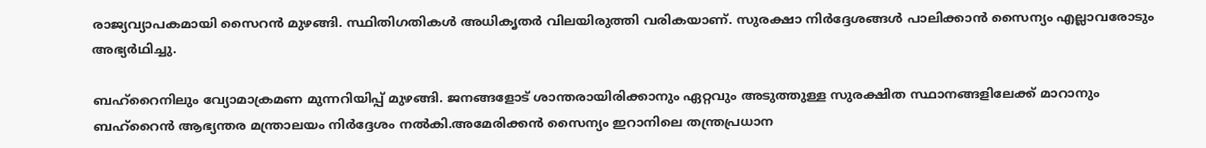രാജ്യവ്യാപകമായി സൈറൻ മുഴങ്ങി. സ്ഥിതിഗതികൾ അധികൃതർ വിലയിരുത്തി വരികയാണ്. സുരക്ഷാ നിർദ്ദേശങ്ങൾ പാലിക്കാൻ സൈന്യം എല്ലാവരോടും അഭ്യർഥിച്ചു.

ബഹ്‌റൈനിലും വ്യോമാക്രമണ മുന്നറിയിപ്പ് മുഴങ്ങി. ജനങ്ങളോട് ശാന്തരായിരിക്കാനും ഏറ്റവും അടുത്തുള്ള സുരക്ഷിത സ്ഥാനങ്ങളിലേക്ക് മാറാനും ബഹ്‌റൈൻ ആഭ്യന്തര മന്ത്രാലയം നിർദ്ദേശം നൽകി.അമേരിക്കൻ സൈന്യം ഇറാനിലെ തന്ത്രപ്രധാന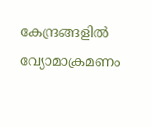കേന്ദ്രങ്ങളിൽ വ്യോമാക്രമണം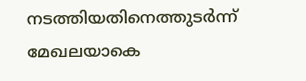നടത്തിയതിനെത്തുടർന്ന് മേഖലയാകെ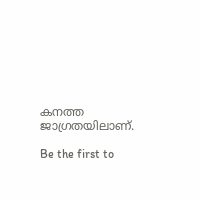കനത്ത ജാഗ്രതയിലാണ്.

Be the first to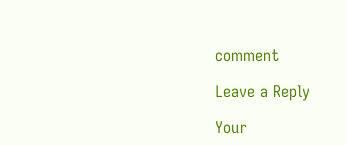comment

Leave a Reply

Your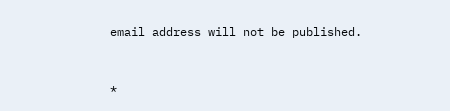email address will not be published.


*